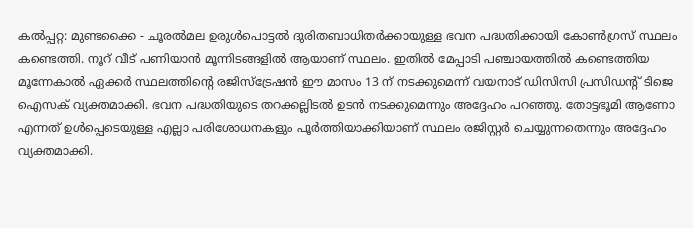കൽപ്പറ്റ: മുണ്ടക്കൈ - ചൂരൽമല ഉരുൾപൊട്ടൽ ദുരിതബാധിതർക്കായുള്ള ഭവന പദ്ധതിക്കായി കോൺഗ്രസ് സ്ഥലം കണ്ടെത്തി. നൂറ് വീട് പണിയാൻ മൂന്നിടങ്ങളിൽ ആയാണ് സ്ഥലം. ഇതിൽ മേപ്പാടി പഞ്ചായത്തിൽ കണ്ടെത്തിയ മൂന്നേകാൽ ഏക്കർ സ്ഥലത്തിൻ്റെ രജിസ്ട്രേഷൻ ഈ മാസം 13 ന് നടക്കുമെന്ന് വയനാട് ഡിസിസി പ്രസിഡൻ്റ് ടിജെ ഐസക് വ്യക്തമാക്കി. ഭവന പദ്ധതിയുടെ തറക്കല്ലിടൽ ഉടൻ നടക്കുമെന്നും അദ്ദേഹം പറഞ്ഞു. തോട്ടഭൂമി ആണോ എന്നത് ഉൾപ്പെടെയുള്ള എല്ലാ പരിശോധനകളും പൂർത്തിയാക്കിയാണ് സ്ഥലം രജിസ്റ്റർ ചെയ്യുന്നതെന്നും അദ്ദേഹം വ്യക്തമാക്കി.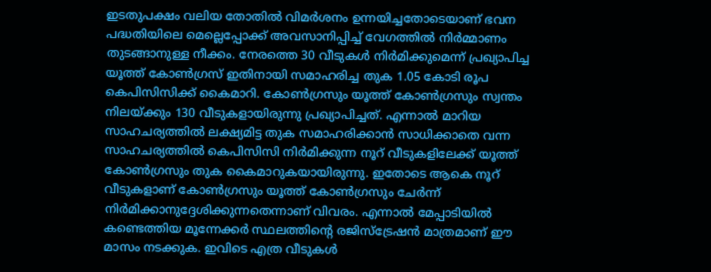ഇടതുപക്ഷം വലിയ തോതിൽ വിമർശനം ഉന്നയിച്ചതോടെയാണ് ഭവന പദ്ധതിയിലെ മെല്ലെപ്പോക്ക് അവസാനിപ്പിച്ച് വേഗത്തിൽ നിർമ്മാണം തുടങ്ങാനുള്ള നീക്കം. നേരത്തെ 30 വീടുകൾ നിർമിക്കുമെന്ന് പ്രഖ്യാപിച്ച യൂത്ത് കോൺഗ്രസ് ഇതിനായി സമാഹരിച്ച തുക 1.05 കോടി രൂപ കെപിസിസിക്ക് കൈമാറി. കോൺഗ്രസും യൂത്ത് കോൺഗ്രസും സ്വന്തം നിലയ്ക്കും 130 വീടുകളായിരുന്നു പ്രഖ്യാപിച്ചത്. എന്നാൽ മാറിയ സാഹചര്യത്തിൽ ലക്ഷ്യമിട്ട തുക സമാഹരിക്കാൻ സാധിക്കാതെ വന്ന സാഹചര്യത്തിൽ കെപിസിസി നിർമിക്കുന്ന നൂറ് വീടുകളിലേക്ക് യൂത്ത് കോൺഗ്രസും തുക കൈമാറുകയായിരുന്നു. ഇതോടെ ആകെ നൂറ് വീടുകളാണ് കോൺഗ്രസും യൂത്ത് കോൺഗ്രസും ചേർന്ന് നിർമിക്കാനുദ്ദേശിക്കുന്നതെന്നാണ് വിവരം. എന്നാൽ മേപ്പാടിയിൽ കണ്ടെത്തിയ മൂന്നേക്കർ സ്ഥലത്തിൻ്റെ രജിസ്ട്രേഷൻ മാത്രമാണ് ഈ മാസം നടക്കുക. ഇവിടെ എത്ര വീടുകൾ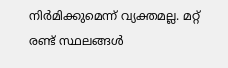നിർമിക്കുമെന്ന് വ്യക്തമല്ല. മറ്റ് രണ്ട് സ്ഥലങ്ങൾ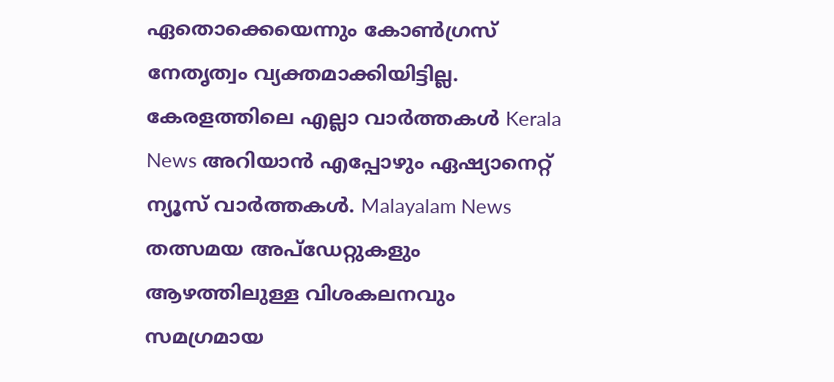ഏതൊക്കെയെന്നും കോൺഗ്രസ് നേതൃത്വം വ്യക്തമാക്കിയിട്ടില്ല.
കേരളത്തിലെ എല്ലാ വാർത്തകൾ Kerala News അറിയാൻ എപ്പോഴും ഏഷ്യാനെറ്റ് ന്യൂസ് വാർത്തകൾ. Malayalam News തത്സമയ അപ്ഡേറ്റുകളും ആഴത്തിലുള്ള വിശകലനവും സമഗ്രമായ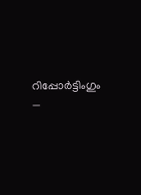റിപ്പോർട്ടിംഗും —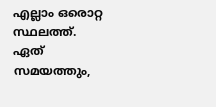എല്ലാം ഒരൊറ്റ സ്ഥലത്ത്. ഏത് സമയത്തും,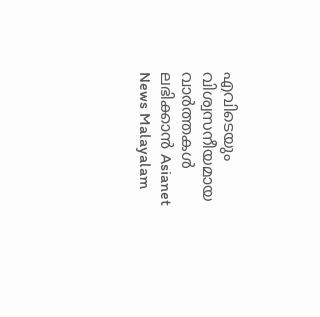എവിടെയും വിശ്വസനീയമായ വാർത്തകൾ ലഭിക്കാൻ Asianet News Malayalam